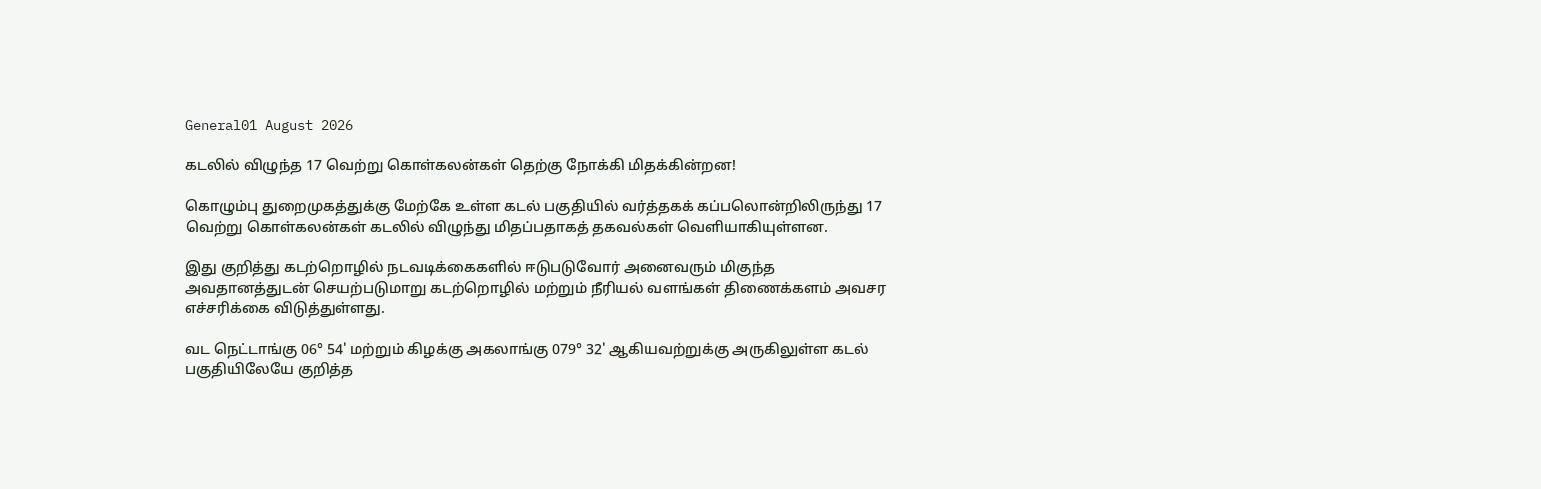General01 August 2026

கடலில் விழுந்த 17 வெற்று கொள்கலன்கள் தெற்கு நோக்கி மிதக்கின்றன!

கொழும்பு துறைமுகத்துக்கு மேற்கே உள்ள கடல் பகுதியில் வர்த்தகக் கப்பலொன்றிலிருந்து 17 வெற்று கொள்கலன்கள் கடலில் விழுந்து மிதப்பதாகத் தகவல்கள் வெளியாகியுள்ளன.

இது குறித்து கடற்றொழில் நடவடிக்கைகளில் ஈடுபடுவோர் அனைவரும் மிகுந்த அவதானத்துடன் செயற்படுமாறு கடற்றொழில் மற்றும் நீரியல் வளங்கள் திணைக்களம் அவசர எச்சரிக்கை விடுத்துள்ளது.

வட நெட்டாங்கு 06° 54' மற்றும் கிழக்கு அகலாங்கு 079° 32' ஆகியவற்றுக்கு அருகிலுள்ள கடல் பகுதியிலேயே குறித்த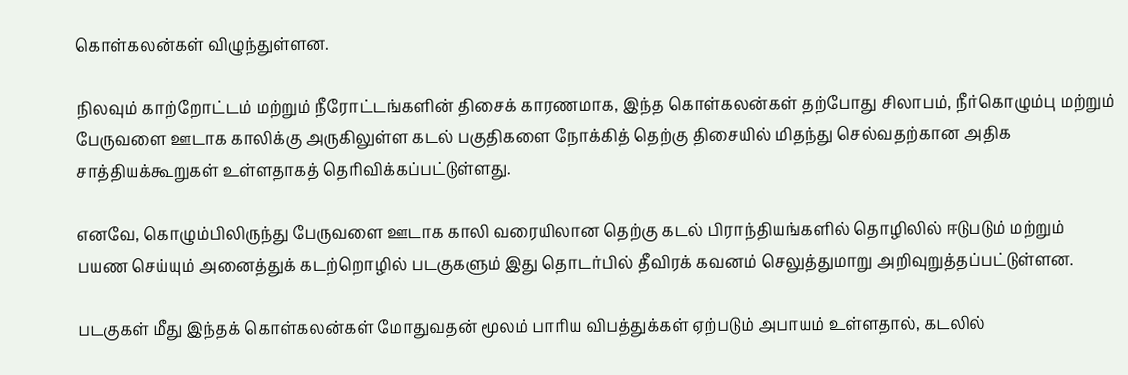கொள்கலன்கள் விழுந்துள்ளன.

நிலவும் காற்றோட்டம் மற்றும் நீரோட்டங்களின் திசைக் காரணமாக, இந்த கொள்கலன்கள் தற்போது சிலாபம், நீர்கொழும்பு மற்றும் பேருவளை ஊடாக காலிக்கு அருகிலுள்ள கடல் பகுதிகளை நோக்கித் தெற்கு திசையில் மிதந்து செல்வதற்கான அதிக சாத்தியக்கூறுகள் உள்ளதாகத் தெரிவிக்கப்பட்டுள்ளது.

எனவே, கொழும்பிலிருந்து பேருவளை ஊடாக காலி வரையிலான தெற்கு கடல் பிராந்தியங்களில் தொழிலில் ஈடுபடும் மற்றும் பயண செய்யும் அனைத்துக் கடற்றொழில் படகுகளும் இது தொடர்பில் தீவிரக் கவனம் செலுத்துமாறு அறிவுறுத்தப்பட்டுள்ளன.

படகுகள் மீது இந்தக் கொள்கலன்கள் மோதுவதன் மூலம் பாரிய விபத்துக்கள் ஏற்படும் அபாயம் உள்ளதால், கடலில்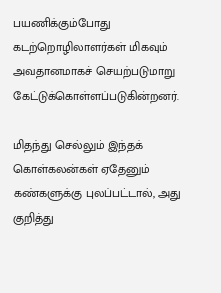பயணிக்கும்போது கடற்றொழிலாளர்கள் மிகவும் அவதானமாகச் செயற்படுமாறு கேட்டுக்கொள்ளப்படுகின்றனர்.

மிதந்து செல்லும் இந்தக் கொள்கலன்கள் ஏதேனும் கண்களுக்கு புலப்பட்டால், அது குறித்து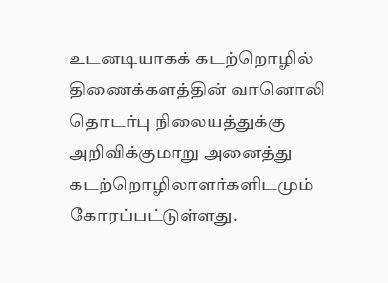உடனடியாகக் கடற்றொழில் திணைக்களத்தின் வானொலி தொடர்பு நிலையத்துக்கு அறிவிக்குமாறு அனைத்து கடற்றொழிலாளர்களிடமும் கோரப்பட்டுள்ளது.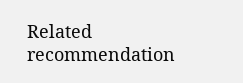Related recommendation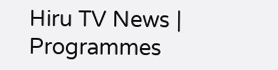Hiru TV News | Programmes